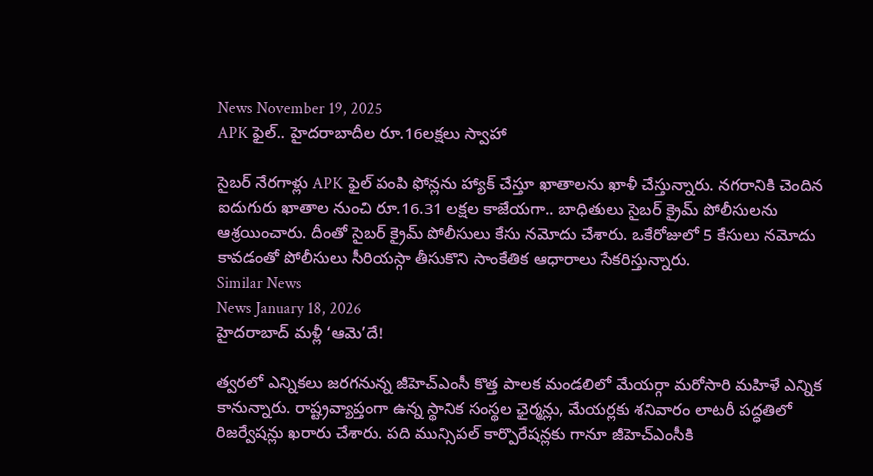News November 19, 2025
APK ఫైల్.. హైదరాబాదీల రూ.16లక్షలు స్వాహా

సైబర్ నేరగాళ్లు APK ఫైల్ పంపి ఫోన్లను హ్యాక్ చేస్తూ ఖాతాలను ఖాళీ చేస్తున్నారు. నగరానికి చెందిన ఐదుగురు ఖాతాల నుంచి రూ.16.31 లక్షల కాజేయగా.. బాధితులు సైబర్ క్రైమ్ పోలీసులను ఆశ్రయించారు. దీంతో సైబర్ క్రైమ్ పోలీసులు కేసు నమోదు చేశారు. ఒకేరోజులో 5 కేసులు నమోదు కావడంతో పోలీసులు సీరియస్గా తీసుకొని సాంకేతిక ఆధారాలు సేకరిస్తున్నారు.
Similar News
News January 18, 2026
హైదరాబాద్ మళ్లీ ‘ఆమె’దే!

త్వరలో ఎన్నికలు జరగనున్న జీహెచ్ఎంసీ కొత్త పాలక మండలిలో మేయర్గా మరోసారి మహిళే ఎన్నిక కానున్నారు. రాష్ట్రవ్యాప్తంగా ఉన్న స్థానిక సంస్థల ఛైర్మన్లు, మేయర్లకు శనివారం లాటరీ పద్ధతిలో రిజర్వేషన్లు ఖరారు చేశారు. పది మున్సిపల్ కార్పొరేషన్లకు గానూ జీహెచ్ఎంసీకి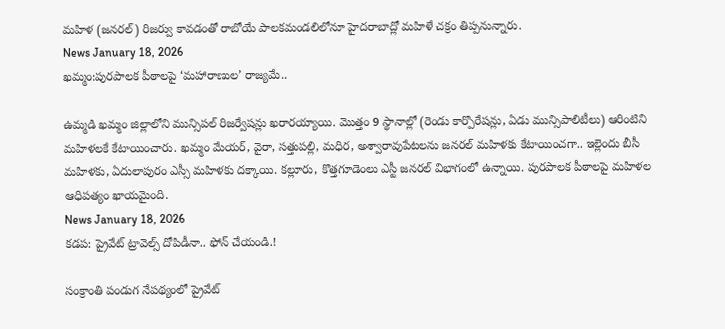మహిళ (జనరల్) రిజర్వు కావడంతో రాబోయే పాలకమండలిలోనూ హైదరాబాద్లో మహిళే చక్రం తిప్పనున్నారు.
News January 18, 2026
ఖమ్మం:పురపాలక పీఠాలపై ‘మహారాణుల’ రాజ్యమే..

ఉమ్మడి ఖమ్మం జిల్లాలోని మున్సిపల్ రిజర్వేషన్లు ఖరారయ్యాయి. మొత్తం 9 స్థానాల్లో (రెండు కార్పొరేషన్లు, ఏడు మున్సిపాలిటీలు) ఆరింటిని మహిళలకే కేటాయించారు. ఖమ్మం మేయర్, వైరా, సత్తుపల్లి, మధిర, అశ్వారావుపేటలను జనరల్ మహిళకు కేటాయించగా.. ఇల్లెందు బీసీ మహిళకు, ఏదులాపురం ఎస్సీ మహిళకు దక్కాయి. కల్లూరు, కొత్తగూడెంలు ఎస్టీ జనరల్ విభాగంలో ఉన్నాయి. పురపాలక పీఠాలపై మహిళల ఆధిపత్యం ఖాయమైంది.
News January 18, 2026
కడప: ప్రైవేట్ ట్రావెల్స్ దోపిడీనా.. ఫోన్ చేయండి.!

సంక్రాంతి పండుగ నేపథ్యంలో ప్రైవేట్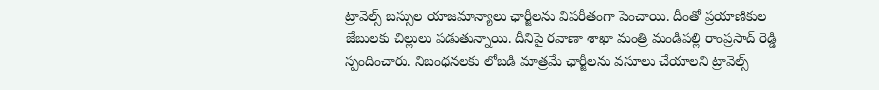ట్రావెల్స్ బస్సుల యాజమాన్యాలు ఛార్జీలను విపరీతంగా పెంచాయి. దీంతో ప్రయాణికుల జేబులకు చిల్లులు పడుతున్నాయి. దీనిపై రవాణా శాఖా మంత్రి మండిపల్లి రాంప్రసాద్ రెడ్డి స్పందించారు. నిబంధనలకు లోబడి మాత్రమే ఛార్జీలను వసూలు చేయాలని ట్రావెల్స్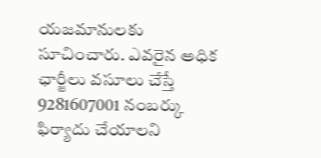యజమానులకు సూచించారు. ఎవరైన అధిక ఛార్జీలు వసూలు చేస్తే 9281607001 నంబర్కు ఫిర్యాదు చేయాలని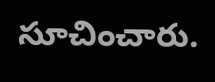సూచించారు.